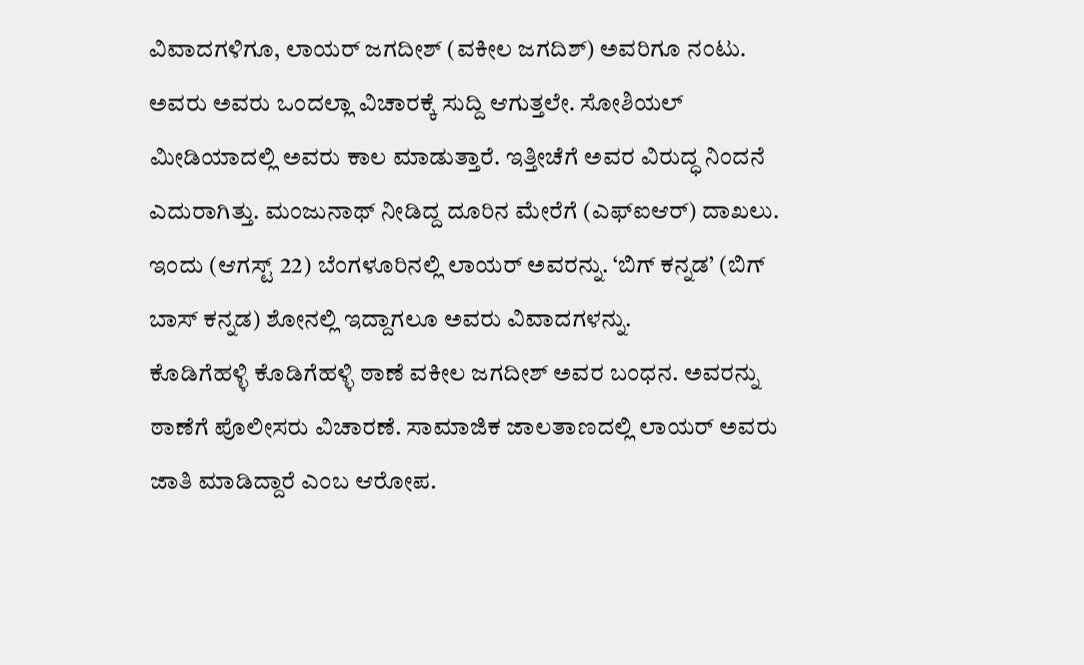ವಿವಾದಗಳಿಗೂ, ಲಾಯರ್ ಜಗದೀಶ್ (ವಕೀಲ ಜಗದಿಶ್) ಅವರಿಗೂ ನಂಟು. ಅವರು ಅವರು ಒಂದಲ್ಲಾ ವಿಚಾರಕ್ಕೆ ಸುದ್ದಿ ಆಗುತ್ತಲೇ. ಸೋಶಿಯಲ್ ಮೀಡಿಯಾದಲ್ಲಿ ಅವರು ಕಾಲ ಮಾಡುತ್ತಾರೆ. ಇತ್ತೀಚೆಗೆ ಅವರ ವಿರುದ್ಧ ನಿಂದನೆ ಎದುರಾಗಿತ್ತು. ಮಂಜುನಾಥ್ ನೀಡಿದ್ದ ದೂರಿನ ಮೇರೆಗೆ (ಎಫ್ಐಆರ್) ದಾಖಲು. ಇಂದು (ಆಗಸ್ಟ್ 22) ಬೆಂಗಳೂರಿನಲ್ಲಿ ಲಾಯರ್ ಅವರನ್ನು. ‘ಬಿಗ್ ಕನ್ನಡ’ (ಬಿಗ್ ಬಾಸ್ ಕನ್ನಡ) ಶೋನಲ್ಲಿ ಇದ್ದಾಗಲೂ ಅವರು ವಿವಾದಗಳನ್ನು.
ಕೊಡಿಗೆಹಳ್ಳಿ ಕೊಡಿಗೆಹಳ್ಳಿ ಠಾಣೆ ವಕೀಲ ಜಗದೀಶ್ ಅವರ ಬಂಧನ. ಅವರನ್ನು ಠಾಣೆಗೆ ಪೊಲೀಸರು ವಿಚಾರಣೆ. ಸಾಮಾಜಿಕ ಜಾಲತಾಣದಲ್ಲಿ ಲಾಯರ್ ಅವರು ಜಾತಿ ಮಾಡಿದ್ದಾರೆ ಎಂಬ ಆರೋಪ.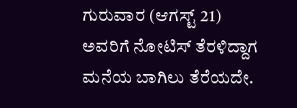ಗುರುವಾರ (ಆಗಸ್ಟ್ 21) ಅವರಿಗೆ ನೋಟಿಸ್ ತೆರಳಿದ್ದಾಗ ಮನೆಯ ಬಾಗಿಲು ತೆರೆಯದೇ.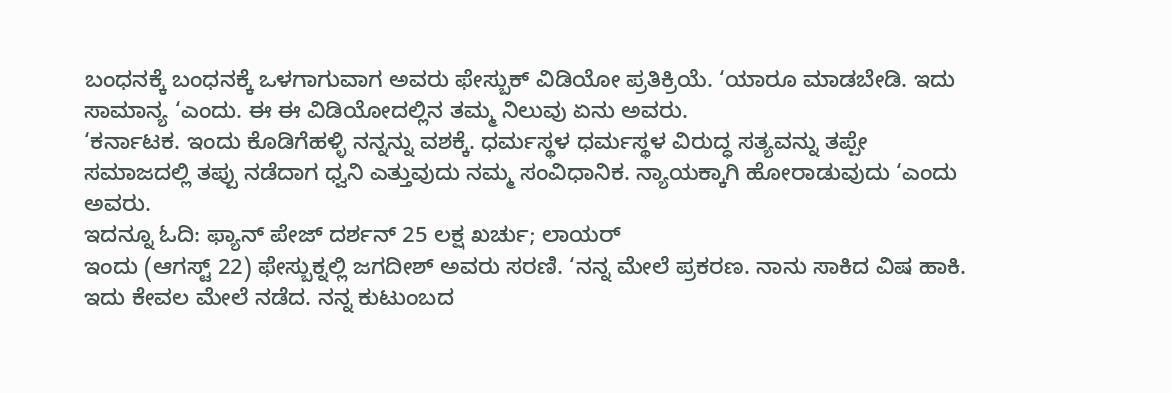ಬಂಧನಕ್ಕೆ ಬಂಧನಕ್ಕೆ ಒಳಗಾಗುವಾಗ ಅವರು ಫೇಸ್ಬುಕ್ ವಿಡಿಯೋ ಪ್ರತಿಕ್ರಿಯೆ. ‘ಯಾರೂ ಮಾಡಬೇಡಿ. ಇದು ಸಾಮಾನ್ಯ ‘ಎಂದು. ಈ ಈ ವಿಡಿಯೋದಲ್ಲಿನ ತಮ್ಮ ನಿಲುವು ಏನು ಅವರು.
‘ಕರ್ನಾಟಕ. ಇಂದು ಕೊಡಿಗೆಹಳ್ಳಿ ನನ್ನನ್ನು ವಶಕ್ಕೆ. ಧರ್ಮಸ್ಥಳ ಧರ್ಮಸ್ಥಳ ವಿರುದ್ಧ ಸತ್ಯವನ್ನು ತಪ್ಪೇ ಸಮಾಜದಲ್ಲಿ ತಪ್ಪು ನಡೆದಾಗ ಧ್ವನಿ ಎತ್ತುವುದು ನಮ್ಮ ಸಂವಿಧಾನಿಕ. ನ್ಯಾಯಕ್ಕಾಗಿ ಹೋರಾಡುವುದು ‘ಎಂದು ಅವರು.
ಇದನ್ನೂ ಓದಿ: ಫ್ಯಾನ್ ಪೇಜ್ ದರ್ಶನ್ 25 ಲಕ್ಷ ಖರ್ಚು; ಲಾಯರ್
ಇಂದು (ಆಗಸ್ಟ್ 22) ಫೇಸ್ಬುಕ್ನಲ್ಲಿ ಜಗದೀಶ್ ಅವರು ಸರಣಿ. ‘ನನ್ನ ಮೇಲೆ ಪ್ರಕರಣ. ನಾನು ಸಾಕಿದ ವಿಷ ಹಾಕಿ. ಇದು ಕೇವಲ ಮೇಲೆ ನಡೆದ. ನನ್ನ ಕುಟುಂಬದ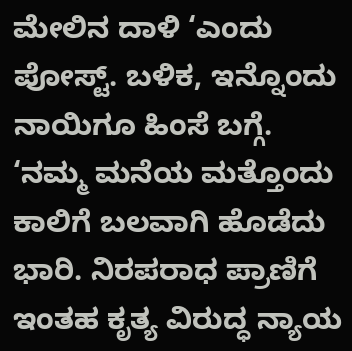ಮೇಲಿನ ದಾಳಿ ‘ಎಂದು ಪೋಸ್ಟ್. ಬಳಿಕ, ಇನ್ನೊಂದು ನಾಯಿಗೂ ಹಿಂಸೆ ಬಗ್ಗೆ.
‘ನಮ್ಮ ಮನೆಯ ಮತ್ತೊಂದು ಕಾಲಿಗೆ ಬಲವಾಗಿ ಹೊಡೆದು ಭಾರಿ. ನಿರಪರಾಧ ಪ್ರಾಣಿಗೆ ಇಂತಹ ಕೃತ್ಯ ವಿರುದ್ಧ ನ್ಯಾಯ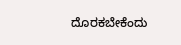ದೊರಕಬೇಕೆಂದು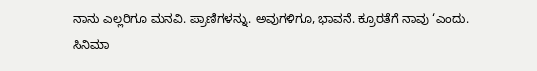ನಾನು ಎಲ್ಲರಿಗೂ ಮನವಿ. ಪ್ರಾಣಿಗಳನ್ನು. ಅವುಗಳಿಗೂ, ಭಾವನೆ. ಕ್ರೂರತೆಗೆ ನಾವು ‘ಎಂದು.
ಸಿನಿಮಾ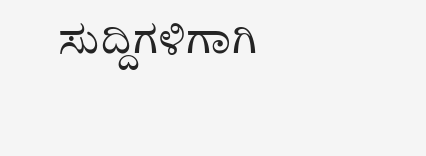ಸುದ್ದಿಗಳಿಗಾಗಿ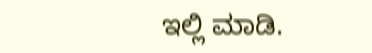ಇಲ್ಲಿ ಮಾಡಿ.